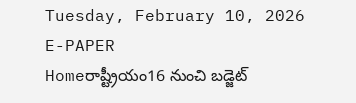Tuesday, February 10, 2026
E-PAPER
Homeరాష్ట్రీయం16 నుంచి బడ్జెట్‌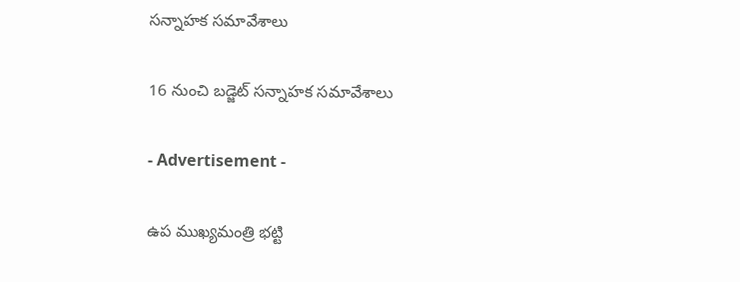సన్నాహక సమావేశాలు

16 నుంచి బడ్జెట్‌ సన్నాహక సమావేశాలు

- Advertisement -

ఉప ముఖ్యమంత్రి భట్టి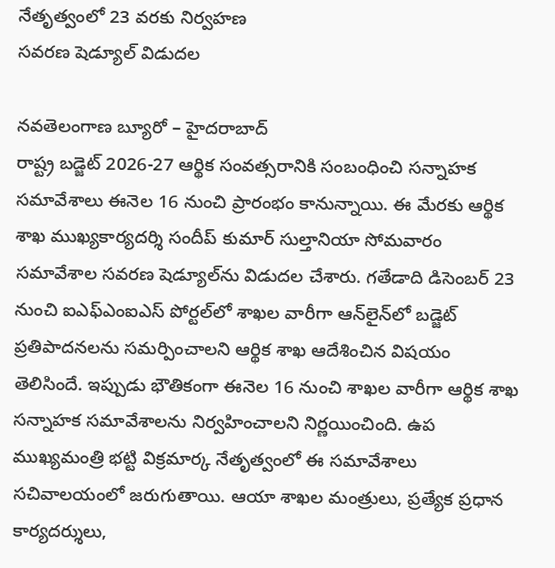నేతృత్వంలో 23 వరకు నిర్వహణ
సవరణ షెడ్యూల్‌ విడుదల

నవతెలంగాణ బ్యూరో – హైదరాబాద్‌
రాష్ట్ర బడ్జెట్‌ 2026-27 ఆర్థిక సంవత్సరానికి సంబంధించి సన్నాహక సమావేశాలు ఈనెల 16 నుంచి ప్రారంభం కానున్నాయి. ఈ మేరకు ఆర్థిక శాఖ ముఖ్యకార్యదర్శి సందీప్‌ కుమార్‌ సుల్తానియా సోమవారం సమావేశాల సవరణ షెడ్యూల్‌ను విడుదల చేశారు. గతేడాది డిసెంబర్‌ 23 నుంచి ఐఎఫ్‌ఎంఐఎస్‌ పోర్టల్‌లో శాఖల వారీగా ఆన్‌లైన్‌లో బడ్జెట్‌ ప్రతిపాదనలను సమర్పించాలని ఆర్థిక శాఖ ఆదేశించిన విషయం తెలిసిందే. ఇప్పుడు భౌతికంగా ఈనెల 16 నుంచి శాఖల వారీగా ఆర్థిక శాఖ సన్నాహక సమావేశాలను నిర్వహించాలని నిర్ణయించింది. ఉప ముఖ్యమంత్రి భట్టి విక్రమార్క నేతృత్వంలో ఈ సమావేశాలు సచివాలయంలో జరుగుతాయి. ఆయా శాఖల మంత్రులు, ప్రత్యేక ప్రధాన కార్యదర్శులు,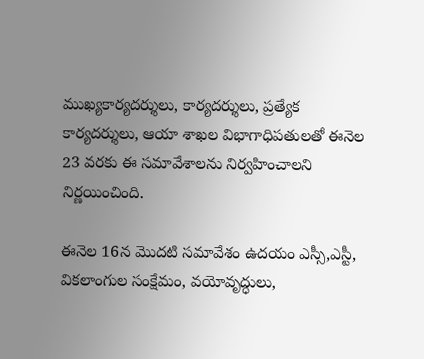ముఖ్యకార్యదర్శులు, కార్యదర్శులు, ప్రత్యేక కార్యదర్శులు, ఆయా శాఖల విభాగాధిపతులతో ఈనెల 23 వరకు ఈ సమావేశాలను నిర్వహించాలని నిర్ణయించింది.

ఈనెల 16న మొదటి సమావేశం ఉదయం ఎస్సీ,ఎస్టీ, వికలాంగుల సంక్షేమం, వయోవృద్ధులు,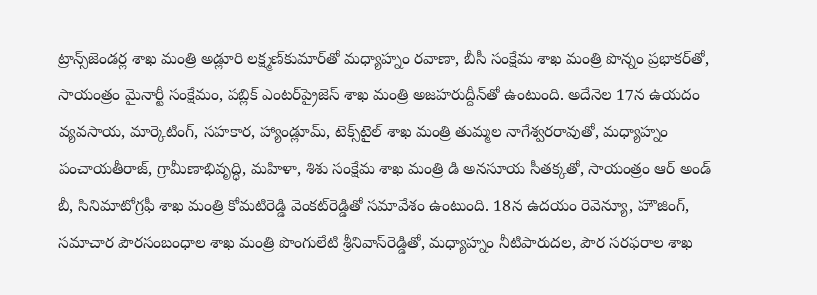ట్రాన్స్‌జెండర్ల శాఖ మంత్రి అడ్లూరి లక్ష్మణ్‌కుమార్‌తో మధ్యాహ్నం రవాణా, బీసీ సంక్షేమ శాఖ మంత్రి పొన్నం ప్రభాకర్‌తో, సాయంత్రం మైనార్టీ సంక్షేమం, పబ్లిక్‌ ఎంటర్‌ప్రైజెస్‌ శాఖ మంత్రి అజహరుద్దీన్‌తో ఉంటుంది. అదేనెల 17న ఉయదం వ్యవసాయ, మార్కెటింగ్‌, సహకార, హ్యాండ్లూమ్‌, టెక్స్‌టైల్‌ శాఖ మంత్రి తుమ్మల నాగేశ్వరరావుతో, మధ్యాహ్నం పంచాయతీరాజ్‌, గ్రామీణాభివృద్ధి, మహిళా, శిశు సంక్షేమ శాఖ మంత్రి డి అనసూయ సీతక్కతో, సాయంత్రం ఆర్‌ అండ్‌ బీ, సినిమాటోగ్రఫీ శాఖ మంత్రి కోమటిరెడ్డి వెంకట్‌రెడ్డితో సమావేశం ఉంటుంది. 18న ఉదయం రెవెన్యూ, హౌజింగ్‌, సమాచార పౌరసంబంధాల శాఖ మంత్రి పొంగులేటి శ్రీనివాస్‌రెడ్డితో, మధ్యాహ్నం నీటిపారుదల, పౌర సరఫరాల శాఖ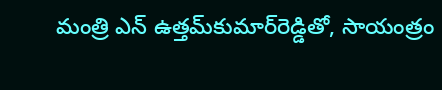మంత్రి ఎన్‌ ఉత్తమ్‌కుమార్‌రెడ్డితో, సాయంత్రం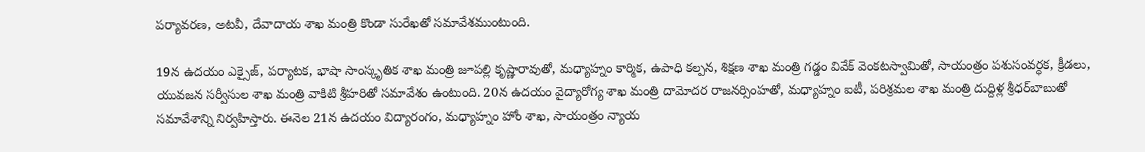పర్యావరణ, అటవీ, దేవాదాయ శాఖ మంత్రి కొండా సురేఖతో సమావేశముంటుంది.

19న ఉదయం ఎక్సైజ్‌, పర్యాటక, భాషా సాంస్కృతిక శాఖ మంత్రి జూపల్లి కృష్ణారావుతో, మధ్యాహ్నం కార్మిక, ఉపాధి కల్పన, శిక్షణ శాఖ మంత్రి గడ్డం వివేక్‌ వెంకటస్వామితో, సాయంత్రం పశుసంవర్ధక, క్రీడలు, యువజన సర్వీసుల శాఖ మంత్రి వాకిటి శ్రీహరితో సమావేశం ఉంటుంది. 20న ఉదయం వైద్యారోగ్య శాఖ మంత్రి దామోదర రాజనర్సింహతో, మధ్యాహ్నం ఐటీ, పరిశ్రమల శాఖ మంత్రి దుద్దిళ్ల శ్రీధర్‌బాబుతో సమావేశాన్ని నిర్వహిస్తారు. ఈనెల 21న ఉదయం విద్యారంగం, మధ్యాహ్నం హోం శాఖ, సాయంత్రం న్యాయ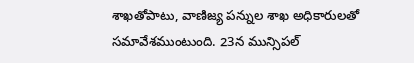శాఖతోపాటు, వాణిజ్య పన్నుల శాఖ అధికారులతో సమావేశముంటుంది. 23న మున్సిపల్‌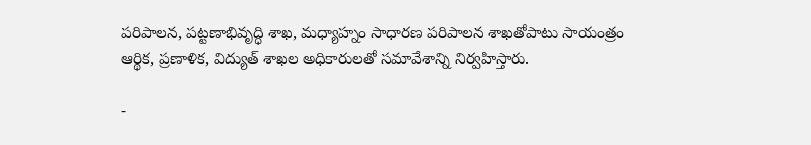పరిపాలన, పట్టణాభివృద్ధి శాఖ, మధ్యాహ్నం సాధారణ పరిపాలన శాఖతోపాటు సాయంత్రం ఆర్థిక, ప్రణాళిక, విద్యుత్‌ శాఖల అధికారులతో సమావేశాన్ని నిర్వహిస్తారు.

-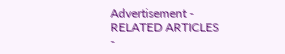Advertisement -
RELATED ARTICLES
-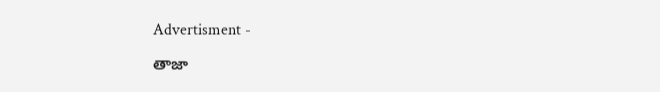Advertisment -

తాజా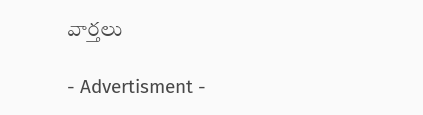వార్తలు

- Advertisment -